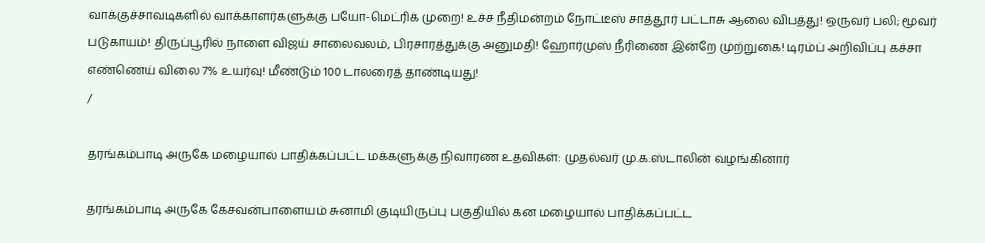வாக்குச்சாவடிகளில் வாக்காளர்களுக்கு பயோ-மெட்ரிக் முறை! உச்ச நீதிமன்றம் நோட்டீஸ் சாத்தூர் பட்டாசு ஆலை விபத்து! ஒருவர் பலி; மூவர் படுகாயம்! திருப்பூரில் நாளை விஜய் சாலைவலம், பிரசாரத்துக்கு அனுமதி! ஹோர்முஸ் நீரிணை இன்றே முற்றுகை! டிரம்ப் அறிவிப்பு கச்சா எண்ணெய் விலை 7% உயர்வு! மீண்டும் 100 டாலரைத் தாண்டியது!
/

தரங்கம்பாடி அருகே மழையால் பாதிக்கப்பட்ட மக்களுக்கு நிவாரண உதவிகள்: முதல்வர் மு.க.ஸ்டாலின் வழங்கினார்

தரங்கம்பாடி அருகே கேசவன்பாளையம் சுனாமி குடியிருப்பு பகுதியில் கன மழையால் பாதிக்கப்பட்ட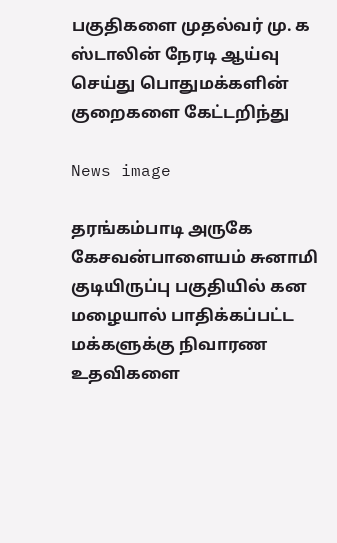பகுதிகளை முதல்வர் மு. க ஸ்டாலின் நேரடி ஆய்வு செய்து பொதுமக்களின் குறைகளை கேட்டறிந்து

News image

தரங்கம்பாடி அருகே கேசவன்பாளையம் சுனாமி குடியிருப்பு பகுதியில் கன மழையால் பாதிக்கப்பட்ட மக்களுக்கு நிவாரண உதவிகளை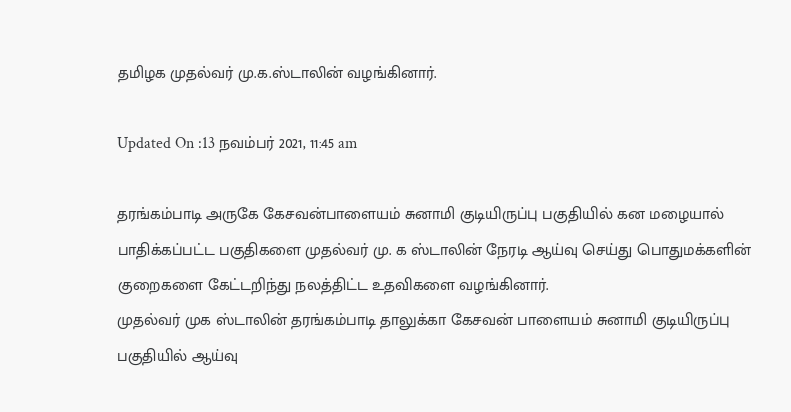தமிழக முதல்வர் மு.க.ஸ்டாலின் வழங்கினார்.

Updated On :13 நவம்பர் 2021, 11:45 am

தரங்கம்பாடி அருகே கேசவன்பாளையம் சுனாமி குடியிருப்பு பகுதியில் கன மழையால் பாதிக்கப்பட்ட பகுதிகளை முதல்வர் மு. க ஸ்டாலின் நேரடி ஆய்வு செய்து பொதுமக்களின் குறைகளை கேட்டறிந்து நலத்திட்ட உதவிகளை வழங்கினார்.
முதல்வர் முக ஸ்டாலின் தரங்கம்பாடி தாலுக்கா கேசவன் பாளையம் சுனாமி குடியிருப்பு பகுதியில் ஆய்வு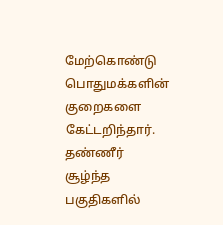மேற்கொண்டு பொதுமக்களின் குறைகளை கேட்டறிந்தார். தண்ணீர் சூழ்ந்த பகுதிகளில்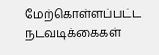மேற்கொள்ளப்பட்ட நடவடிக்கைகள்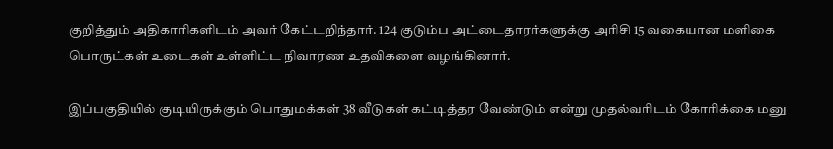குறித்தும் அதிகாரிகளிடம் அவர் கேட்டறிந்தார். 124 குடும்ப அட்டைதாரர்களுக்கு அரிசி 15 வகையான மளிகை பொருட்கள் உடைகள் உள்ளிட்ட நிவாரண உதவிகளை வழங்கினார்.

இப்பகுதியில் குடியிருக்கும் பொதுமக்கள் 38 வீடுகள் கட்டித்தர வேண்டும் என்று முதல்வரிடம் கோரிக்கை மனு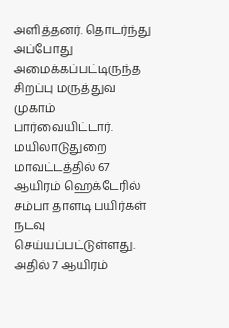அளித்தனர். தொடர்ந்து அப்போது அமைக்கப்பட்டிருந்த சிறப்பு மருத்துவ முகாம் பார்வையிட்டார். மயிலாடுதுறை மாவட்டத்தில் 67 ஆயிரம் ஹெக்டேரில் சம்பா தாளடி பயிர்கள் நடவு செய்யப்பட்டுள்ளது. அதில் 7 ஆயிரம்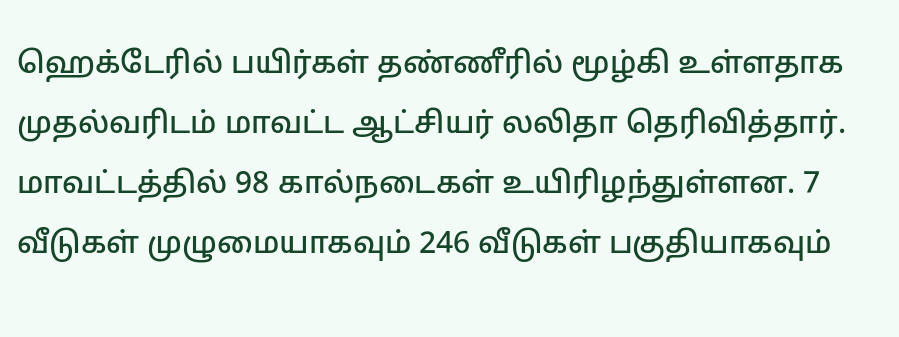ஹெக்டேரில் பயிர்கள் தண்ணீரில் மூழ்கி உள்ளதாக முதல்வரிடம் மாவட்ட ஆட்சியர் லலிதா தெரிவித்தார். மாவட்டத்தில் 98 கால்நடைகள் உயிரிழந்துள்ளன. 7 வீடுகள் முழுமையாகவும் 246 வீடுகள் பகுதியாகவும்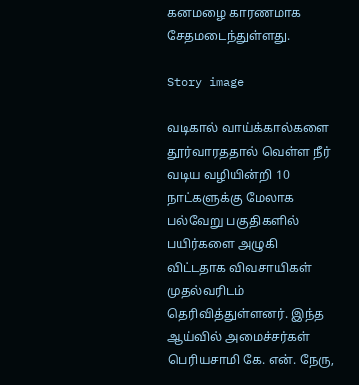கனமழை காரணமாக சேதமடைந்துள்ளது.

Story image

வடிகால் வாய்க்கால்களை தூர்வாரததால் வெள்ள நீர் வடிய வழியின்றி 10 நாட்களுக்கு மேலாக பல்வேறு பகுதிகளில் பயிர்களை அழுகி விட்டதாக விவசாயிகள் முதல்வரிடம் தெரிவித்துள்ளனர். இந்த ஆய்வில் அமைச்சர்கள் பெரியசாமி கே. என். நேரு,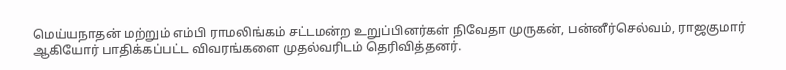மெய்யநாதன் மற்றும் எம்பி ராமலிங்கம் சட்டமன்ற உறுப்பினர்கள் நிவேதா முருகன், பன்னீர்செல்வம், ராஜகுமார் ஆகியோர் பாதிக்கப்பட்ட விவரங்களை முதல்வரிடம் தெரிவித்தனர்.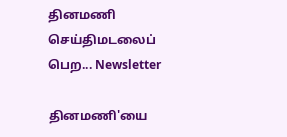தினமணி செய்திமடலைப் பெற... Newsletter

தினமணி'யை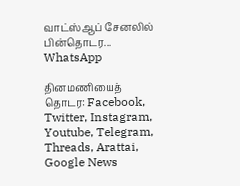வாட்ஸ்ஆப் சேனலில் பின்தொடர... WhatsApp

தினமணியைத் தொடர: Facebook, Twitter, Instagram, Youtube, Telegram, Threads, Arattai, Google News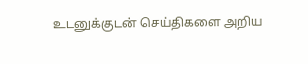உடனுக்குடன் செய்திகளை அறிய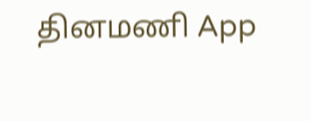தினமணி App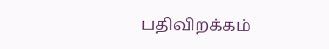பதிவிறக்கம்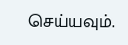செய்யவும்.